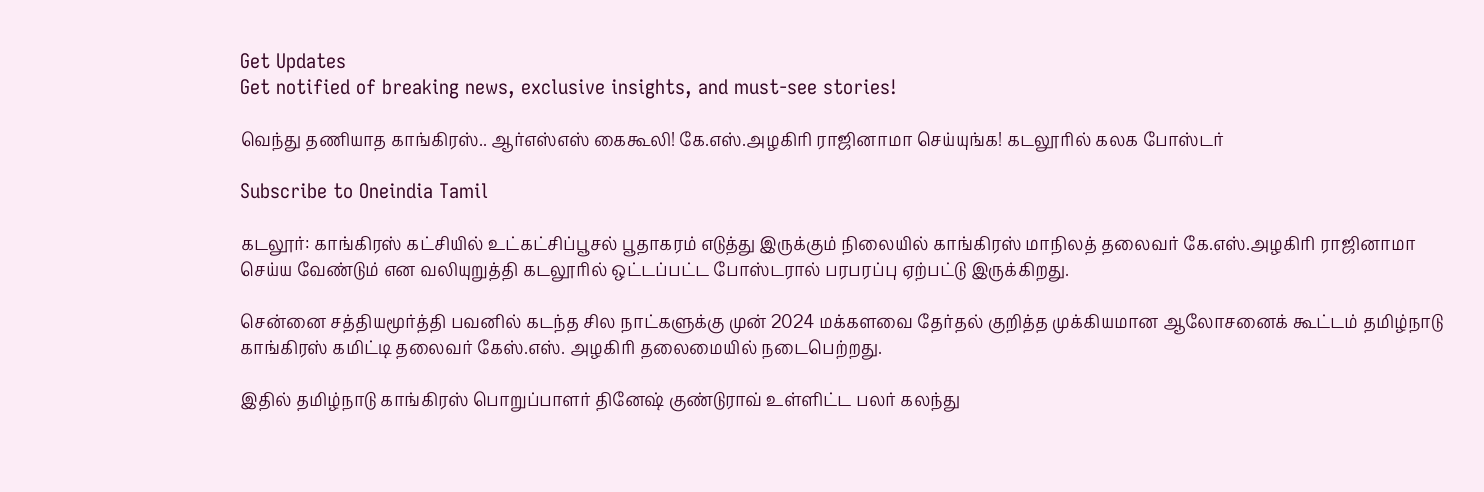Get Updates
Get notified of breaking news, exclusive insights, and must-see stories!

வெந்து தணியாத காங்கிரஸ்.. ஆர்எஸ்எஸ் கைகூலி! கே.எஸ்.அழகிரி ராஜினாமா செய்யுங்க! கடலூரில் கலக போஸ்டர்

Subscribe to Oneindia Tamil

கடலூர்: காங்கிரஸ் கட்சியில் உட்கட்சிப்பூசல் பூதாகரம் எடுத்து இருக்கும் நிலையில் காங்கிரஸ் மாநிலத் தலைவர் கே.எஸ்.அழகிரி ராஜினாமா செய்ய வேண்டும் என வலியுறுத்தி கடலூரில் ஒட்டப்பட்ட போஸ்டரால் பரபரப்பு ஏற்பட்டு இருக்கிறது.

சென்னை சத்தியமூர்த்தி பவனில் கடந்த சில நாட்களுக்கு முன் 2024 மக்களவை தேர்தல் குறித்த முக்கியமான ஆலோசனைக் கூட்டம் தமிழ்நாடு காங்கிரஸ் கமிட்டி தலைவர் கேஸ்.எஸ். அழகிரி தலைமையில் நடைபெற்றது.

இதில் தமிழ்நாடு காங்கிரஸ் பொறுப்பாளர் தினேஷ் குண்டுராவ் உள்ளிட்ட பலர் கலந்து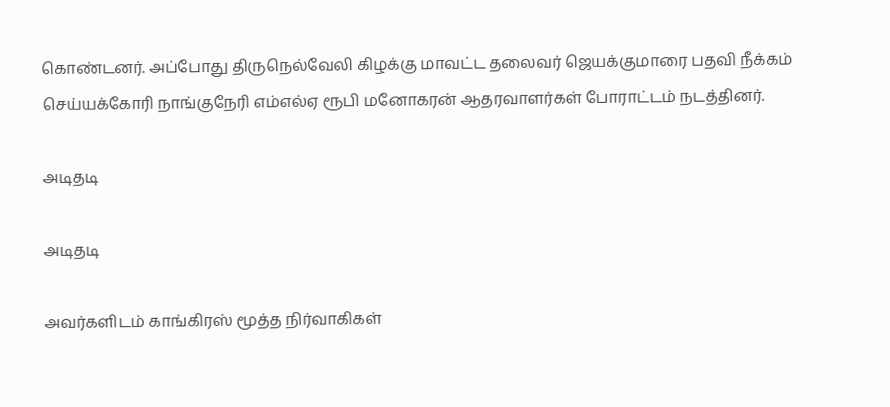கொண்டனர். அப்போது திருநெல்வேலி கிழக்கு மாவட்ட தலைவர் ஜெயக்குமாரை பதவி நீக்கம் செய்யக்கோரி நாங்குநேரி எம்எல்ஏ ரூபி மனோகரன் ஆதரவாளர்கள் போராட்டம் நடத்தினர்.

அடிதடி

அடிதடி

அவர்களிடம் காங்கிரஸ் மூத்த நிர்வாகிகள்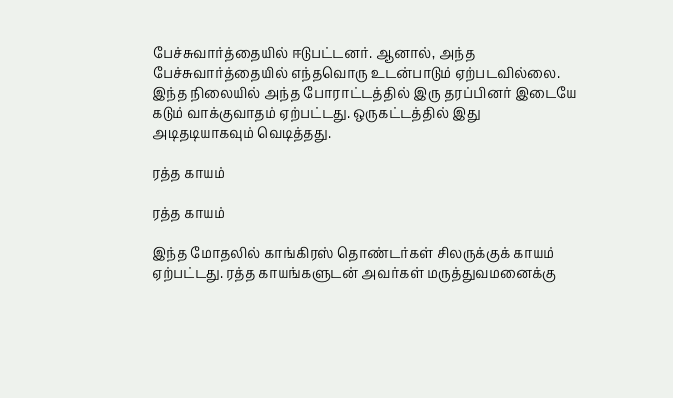பேச்சுவார்த்தையில் ஈடுபட்டனர். ஆனால், அந்த பேச்சுவார்த்தையில் எந்தவொரு உடன்பாடும் ஏற்படவில்லை. இந்த நிலையில் அந்த போராட்டத்தில் இரு தரப்பினர் இடையே கடும் வாக்குவாதம் ஏற்பட்டது. ஒருகட்டத்தில் இது அடிதடியாகவும் வெடித்தது.

ரத்த காயம்

ரத்த காயம்

இந்த மோதலில் காங்கிரஸ் தொண்டர்கள் சிலருக்குக் காயம் ஏற்பட்டது. ரத்த காயங்களுடன் அவர்கள் மருத்துவமனைக்கு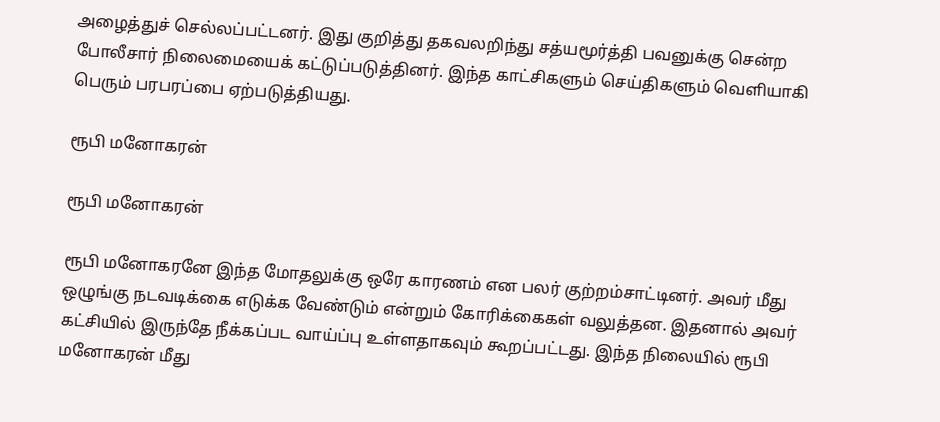அழைத்துச் செல்லப்பட்டனர். இது குறித்து தகவலறிந்து சத்யமூர்த்தி பவனுக்கு சென்ற போலீசார் நிலைமையைக் கட்டுப்படுத்தினர். இந்த காட்சிகளும் செய்திகளும் வெளியாகி பெரும் பரபரப்பை ஏற்படுத்தியது.

ரூபி மனோகரன்

ரூபி மனோகரன்

ரூபி மனோகரனே இந்த மோதலுக்கு ஒரே காரணம் என பலர் குற்றம்சாட்டினர். அவர் மீது ஒழுங்கு நடவடிக்கை எடுக்க வேண்டும் என்றும் கோரிக்கைகள் வலுத்தன. இதனால் அவர் கட்சியில் இருந்தே நீக்கப்பட வாய்ப்பு உள்ளதாகவும் கூறப்பட்டது. இந்த நிலையில் ரூபி மனோகரன் மீது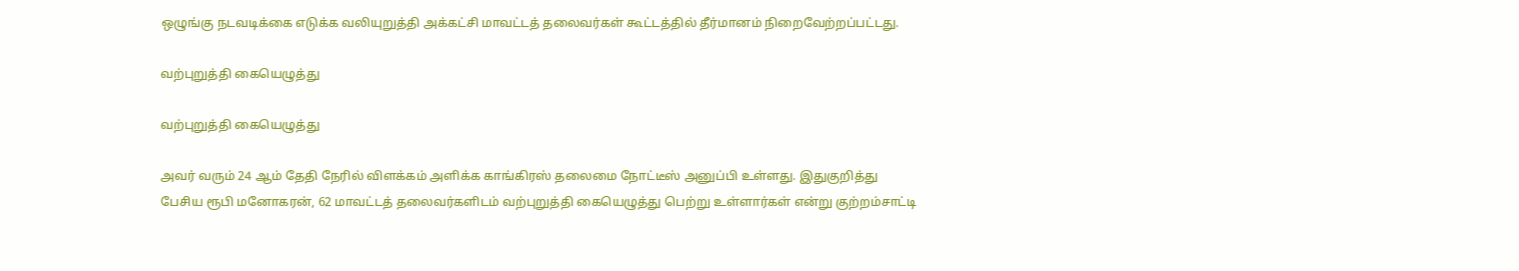ஒழுங்கு நடவடிக்கை எடுக்க வலியுறுத்தி அக்கட்சி மாவட்டத் தலைவர்கள் கூட்டத்தில் தீர்மானம் நிறைவேற்றப்பட்டது.

வற்புறுத்தி கையெழுத்து

வற்புறுத்தி கையெழுத்து

அவர் வரும் 24 ஆம் தேதி நேரில் விளக்கம் அளிக்க காங்கிரஸ் தலைமை நோட்டீஸ் அனுப்பி உள்ளது. இதுகுறித்து பேசிய ரூபி மனோகரன், 62 மாவட்டத் தலைவர்களிடம் வற்புறுத்தி கையெழுத்து பெற்று உள்ளார்கள் என்று குற்றம்சாட்டி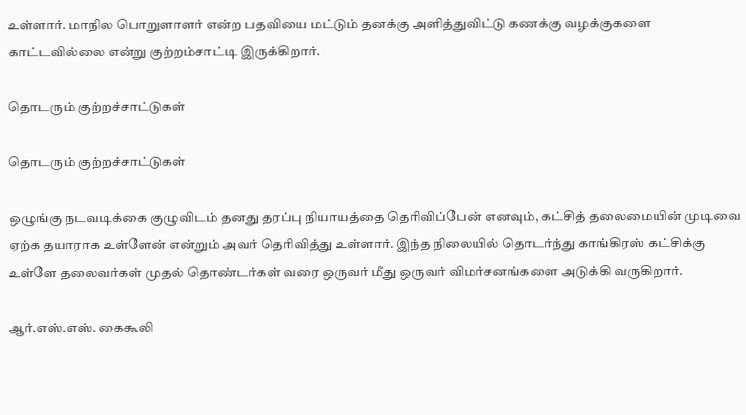உள்ளார். மாநில பொறுளாளர் என்ற பதவியை மட்டும் தனக்கு அளித்துவிட்டு கணக்கு வழக்குகளை காட்டவில்லை என்று குற்றம்சாட்டி இருக்கிறார்.

தொடரும் குற்றச்சாட்டுகள்

தொடரும் குற்றச்சாட்டுகள்

ஒழுங்கு நடவடிக்கை குழுவிடம் தனது தரப்பு நியாயத்தை தெரிவிப்பேன் எனவும், கட்சித் தலைமையின் முடிவை ஏற்க தயாராக உள்ளேன் என்றும் அவர் தெரிவித்து உள்ளார். இந்த நிலையில் தொடர்ந்து காங்கிரஸ் கட்சிக்கு உள்ளே தலைவர்கள் முதல் தொண்டர்கள் வரை ஒருவர் மீது ஒருவர் விமர்சனங்களை அடுக்கி வருகிறார்.

ஆர்.எஸ்.எஸ். கைகூலி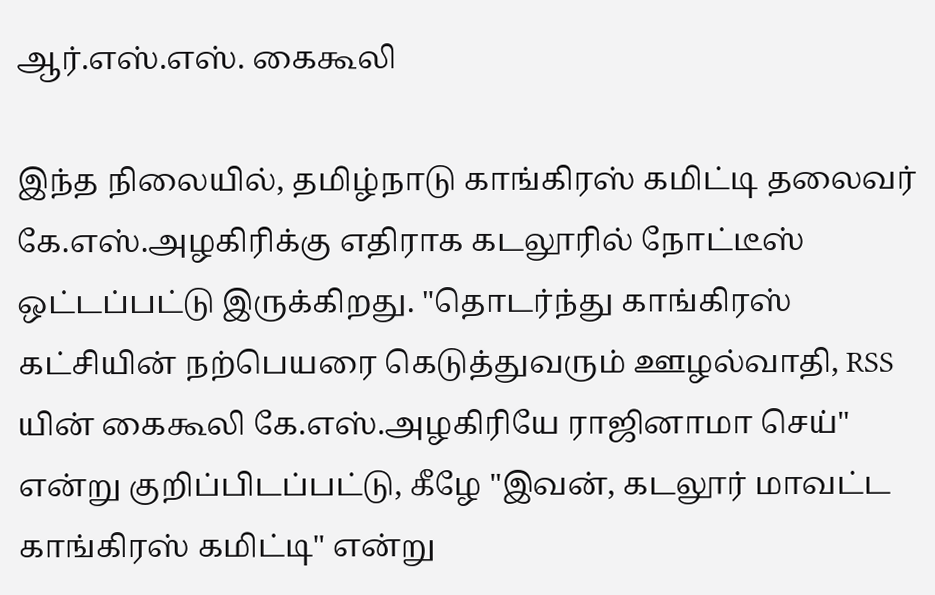ஆர்.எஸ்.எஸ். கைகூலி

இந்த நிலையில், தமிழ்நாடு காங்கிரஸ் கமிட்டி தலைவர் கே.எஸ்.அழகிரிக்கு எதிராக கடலூரில் நோட்டீஸ் ஒட்டப்பட்டு இருக்கிறது. "தொடர்ந்து காங்கிரஸ் கட்சியின் நற்பெயரை கெடுத்துவரும் ஊழல்வாதி, RSS யின் கைகூலி கே.எஸ்.அழகிரியே ராஜினாமா செய்" என்று குறிப்பிடப்பட்டு, கீழே "இவன், கடலூர் மாவட்ட காங்கிரஸ் கமிட்டி" என்று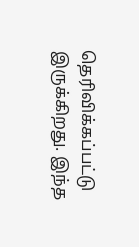தெரிவிக்கப்பட்டு இருக்கிறது. இந்த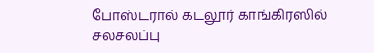போஸ்டரால் கடலூர் காங்கிரஸில் சலசலப்பு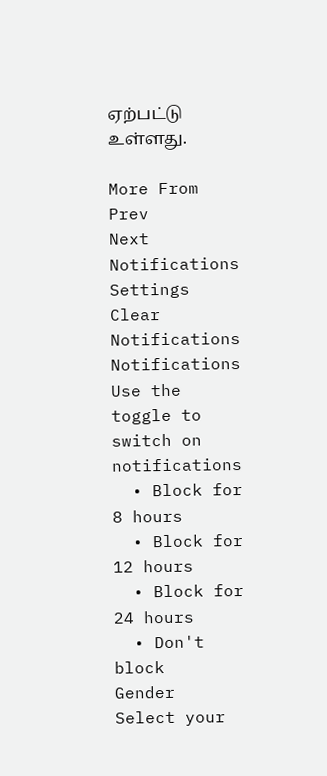ஏற்பட்டு உள்ளது.

More From
Prev
Next
Notifications
Settings
Clear Notifications
Notifications
Use the toggle to switch on notifications
  • Block for 8 hours
  • Block for 12 hours
  • Block for 24 hours
  • Don't block
Gender
Select your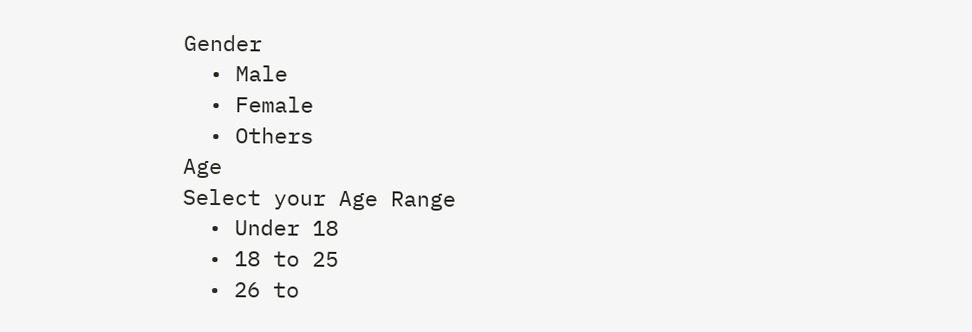Gender
  • Male
  • Female
  • Others
Age
Select your Age Range
  • Under 18
  • 18 to 25
  • 26 to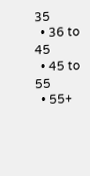35
  • 36 to 45
  • 45 to 55
  • 55+